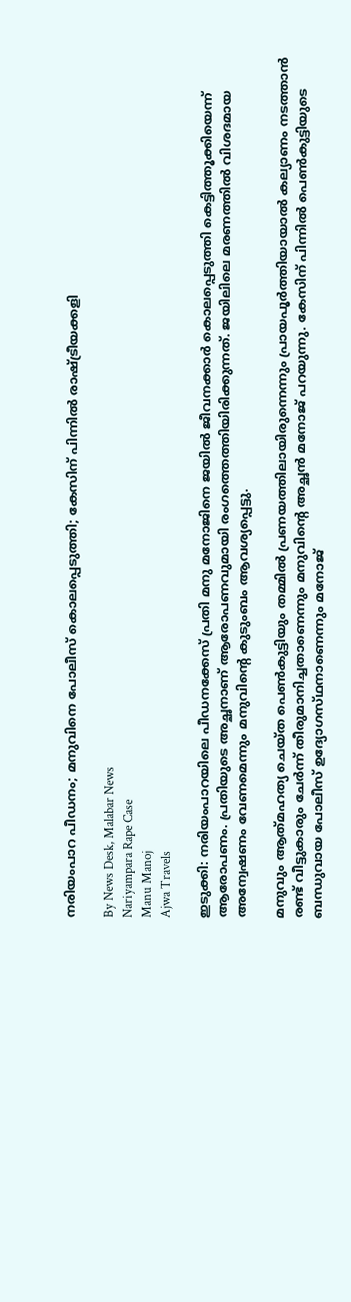നരിയംപാറ പീഡനം; മനുവിനെ പോലീസ് കൊലപ്പെടുത്തി; കേസിന് പിന്നിൽ രാഷ്‌ട്രീയക്കളി

By News Desk, Malabar News
Nariyampara Rape Case
Manu Manoj
Ajwa Travels

ഇടുക്കി: നരിയംപാറയിലെ പീഡനക്കേസ് പ്രതി മനു മനോജിനെ ജയിൽ ജീവനക്കാർ കൊലപ്പെടുത്തി കെട്ടിത്തൂക്കിയെന്ന് ആരോപണം. പ്രതിയുടെ അച്ഛനാണ് ആരോപണവുമായി രംഗത്തെത്തിയിരിക്കുന്നത്. ജയിലിലെ മരണത്തിൽ വിശദമായ അന്വേഷണം വേണമെന്നും മനുവിന്റെ കുടുംബം ആവശ്യപ്പെട്ടു.

മനുവും ആത്‍മഹത്യ ചെയ്‌ത പെൺകുട്ടിയും തമ്മിൽ പ്രണയത്തിലായിരുന്നെന്നും പ്രായപൂർത്തിയായാൽ കല്യാണം നടത്താൻ രണ്ട് വീട്ടുകാരും ചേർന്ന് തീരുമാനിച്ചതാണെന്നും മനുവിന്റെ അച്ഛൻ മനോജ് പറയുന്നു. കേസിന് പിന്നിൽ പെൺകുട്ടിയുടെ ബന്ധുവായ പോലീസ് ഉദ്യോഗസ്‌ഥനാണെന്നും മനോജ്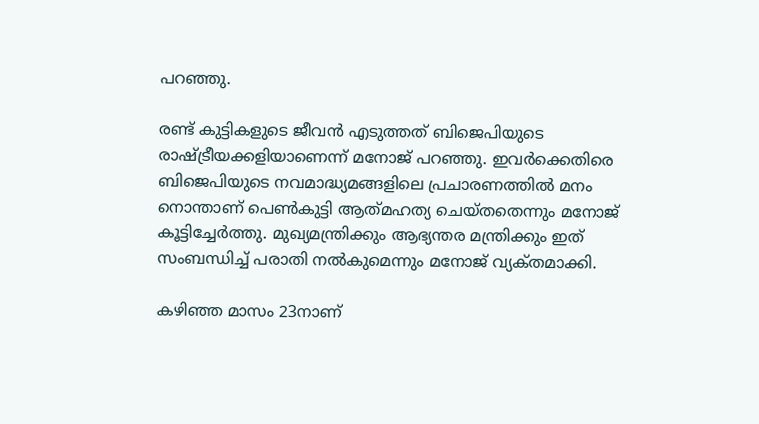പറഞ്ഞു.

രണ്ട് കുട്ടികളുടെ ജീവൻ എടുത്തത് ബിജെപിയുടെ രാഷ്‌ട്രീയക്കളിയാണെന്ന് മനോജ് പറഞ്ഞു. ഇവർക്കെതിരെ ബിജെപിയുടെ നവമാദ്ധ്യമങ്ങളിലെ പ്രചാരണത്തിൽ മനം നൊന്താണ് പെൺകുട്ടി ആത്‌മഹത്യ ചെയ്‌തതെന്നും മനോജ് കൂട്ടിച്ചേർത്തു. മുഖ്യമന്ത്രിക്കും ആഭ്യന്തര മന്ത്രിക്കും ഇത് സംബന്ധിച്ച് പരാതി നൽകുമെന്നും മനോജ് വ്യക്‌തമാക്കി.

കഴിഞ്ഞ മാസം 23നാണ്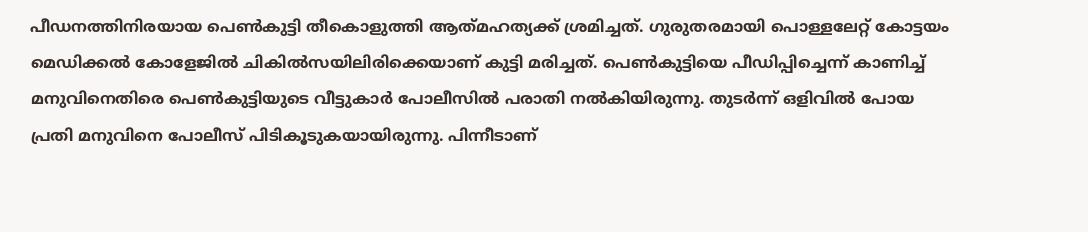പീഡനത്തിനിരയായ പെൺകുട്ടി തീകൊളുത്തി ആത്‌മഹത്യക്ക് ശ്രമിച്ചത്. ഗുരുതരമായി പൊള്ളലേറ്റ് കോട്ടയം മെഡിക്കൽ കോളേജിൽ ചികിൽസയിലിരിക്കെയാണ് കുട്ടി മരിച്ചത്. പെണ്‍കുട്ടിയെ പീഡിപ്പിച്ചെന്ന് കാണിച്ച് മനുവിനെതിരെ പെണ്‍കുട്ടിയുടെ വീട്ടുകാര്‍ പോലീസില്‍ പരാതി നല്‍കിയിരുന്നു. തുടർന്ന് ഒളിവിൽ പോയ പ്രതി മനുവിനെ പോലീസ് പിടികൂടുകയായിരുന്നു. പിന്നീടാണ്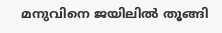മനുവിനെ ജയിലിൽ തൂങ്ങി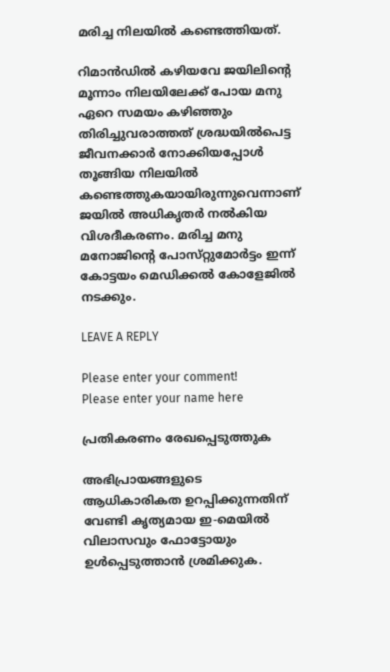മരിച്ച നിലയിൽ കണ്ടെത്തിയത്.

റിമാൻഡിൽ കഴിയവേ ജയിലിന്റെ മൂന്നാം നിലയിലേക്ക് പോയ മനു ഏറെ സമയം കഴിഞ്ഞും തിരിച്ചുവരാത്തത് ശ്രദ്ധയിൽപെട്ട ജീവനക്കാർ നോക്കിയപ്പോൾ തൂങ്ങിയ നിലയിൽ കണ്ടെത്തുകയായിരുന്നുവെന്നാണ് ജയിൽ അധികൃതർ നൽകിയ വിശദീകരണം. മരിച്ച മനു മനോജിന്റെ പോസ്‌റ്റുമോർട്ടം ഇന്ന് കോട്ടയം മെഡിക്കൽ കോളേജിൽ നടക്കും.

LEAVE A REPLY

Please enter your comment!
Please enter your name here

പ്രതികരണം രേഖപ്പെടുത്തുക

അഭിപ്രായങ്ങളുടെ ആധികാരികത ഉറപ്പിക്കുന്നതിന് വേണ്ടി കൃത്യമായ ഇ-മെയിൽ വിലാസവും ഫോട്ടോയും ഉൾപ്പെടുത്താൻ ശ്രമിക്കുക.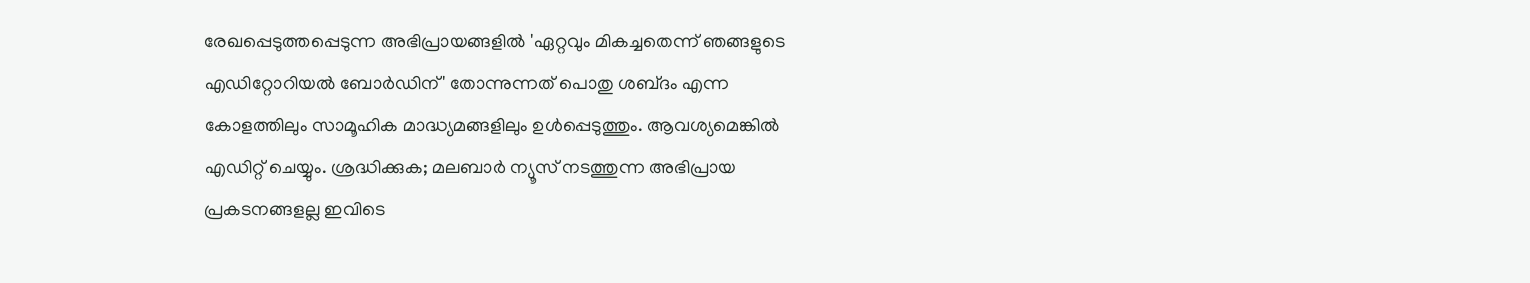രേഖപ്പെടുത്തപ്പെടുന്ന അഭിപ്രായങ്ങളിൽ 'ഏറ്റവും മികച്ചതെന്ന് ഞങ്ങളുടെ എഡിറ്റോറിയൽ ബോർഡിന്' തോന്നുന്നത് പൊതു ശബ്‌ദം എന്ന കോളത്തിലും സാമൂഹിക മാദ്ധ്യമങ്ങളിലും ഉൾപ്പെടുത്തും. ആവശ്യമെങ്കിൽ എഡിറ്റ് ചെയ്യും. ശ്രദ്ധിക്കുക; മലബാർ ന്യൂസ് നടത്തുന്ന അഭിപ്രായ പ്രകടനങ്ങളല്ല ഇവിടെ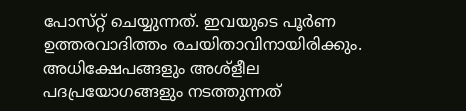പോസ്‌റ്റ് ചെയ്യുന്നത്. ഇവയുടെ പൂർണ ഉത്തരവാദിത്തം രചയിതാവിനായിരിക്കും. അധിക്ഷേപങ്ങളും അശ്‌ളീല പദപ്രയോഗങ്ങളും നടത്തുന്നത്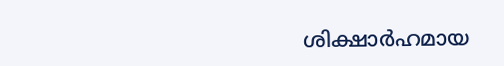ശിക്ഷാർഹമായ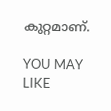കുറ്റമാണ്.

YOU MAY LIKE